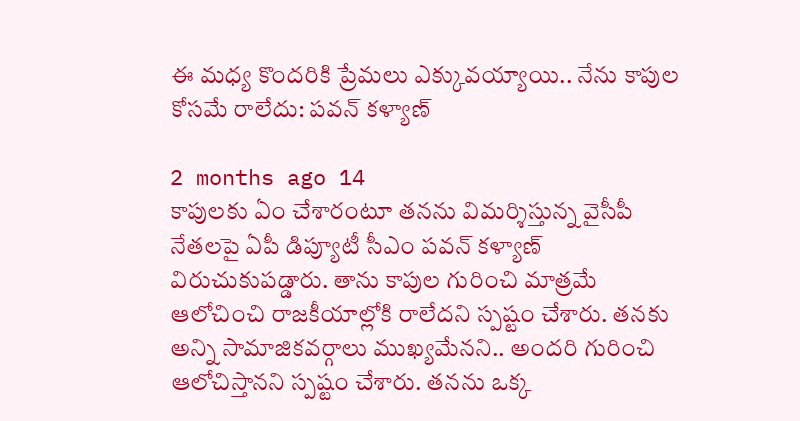ఈ మధ్య కొందరికి ప్రేమలు ఎక్కువయ్యాయి.. నేను కాపుల కోసమే రాలేదు: పవన్ కళ్యాణ్

2 months ago 14
కాపులకు ఏం చేశారంటూ తనను విమర్శిస్తున్న వైసీపీ నేతలపై ఏపీ డిప్యూటీ సీఎం పవన్ కళ్యాణ్ విరుచుకుపడ్డారు. తాను కాపుల గురించి మాత్రమే ఆలోచించి రాజకీయాల్లోకి రాలేదని స్పష్టం చేశారు. తనకు అన్ని సామాజికవర్గాలు ముఖ్యమేనని.. అందరి గురించి ఆలోచిస్తానని స్పష్టం చేశారు. తనను ఒక్క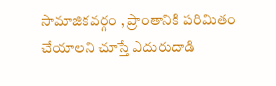సామాజికవర్గం , ప్రాంతానికి పరిమితం చేయాలని చూస్తే ఎదురుదాడి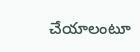చేయాలంటూ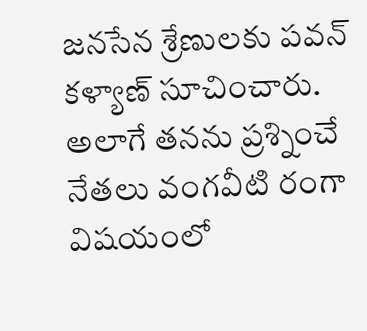జనసేన శ్రేణులకు పవన్ కళ్యాణ్ సూచించారు. అలాగే తనను ప్రశ్నించే నేతలు వంగవీటి రంగా విషయంలో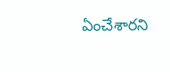ఏంచేశారని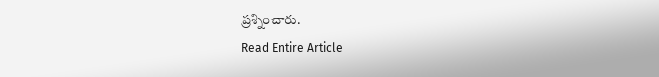ప్రశ్నించారు.
Read Entire Article